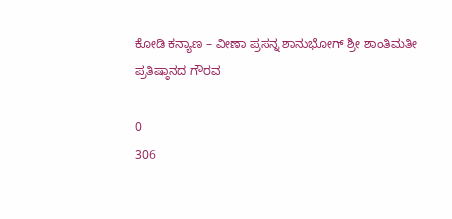ಕೋಡಿ ಕನ್ಯಾಣ – ವೀಣಾ ಪ್ರಸನ್ನ ಶಾನುಭೋಗ್ ಶ್ರೀ ಶಾಂತಿಮತೀ ಪ್ರತಿಷ್ಠಾನದ ಗೌರವ

0
306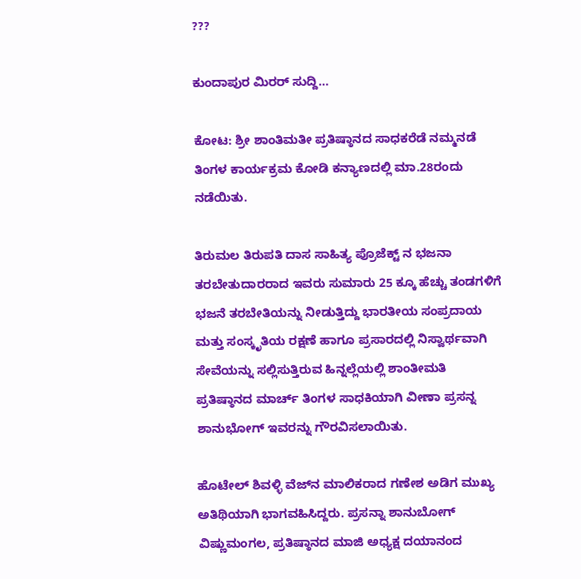???

ಕುಂದಾಪುರ ಮಿರರ್ ಸುದ್ದಿ…

ಕೋಟ: ಶ್ರೀ ಶಾಂತಿಮತೀ ಪ್ರತಿಷ್ಠಾನದ ಸಾಧಕರೆಡೆ ನಮ್ಮನಡೆ ತಿಂಗಳ ಕಾರ್ಯಕ್ರಮ ಕೋಡಿ ಕನ್ಯಾಣದಲ್ಲಿ ಮಾ.28ರಂದು ನಡೆಯಿತು.

ತಿರುಮಲ ತಿರುಪತಿ ದಾಸ ಸಾಹಿತ್ಯ ಪ್ರೊಜೆಕ್ಟ್ ನ ಭಜನಾ ತರಬೇತುದಾರರಾದ ಇವರು ಸುಮಾರು 25 ಕ್ಕೂ ಹೆಚ್ಚು ತಂಡಗಳಿಗೆ ಭಜನೆ ತರಬೇತಿಯನ್ನು ನೀಡುತ್ತಿದ್ದು ಭಾರತೀಯ ಸಂಪ್ರದಾಯ ಮತ್ತು ಸಂಸ್ಕೃತಿಯ ರಕ್ಷಣೆ ಹಾಗೂ ಪ್ರಸಾರದಲ್ಲಿ ನಿಸ್ವಾರ್ಥವಾಗಿ ಸೇವೆಯನ್ನು ಸಲ್ಲಿಸುತ್ತಿರುವ ಹಿನ್ನಲ್ಲೆಯಲ್ಲಿ ಶಾಂತೀಮತಿ ಪ್ರತಿಷ್ಠಾನದ ಮಾರ್ಚ್ ತಿಂಗಳ ಸಾಧಕಿಯಾಗಿ ವೀಣಾ ಪ್ರಸನ್ನ ಶಾನುಭೋಗ್ ಇವರನ್ನು ಗೌರವಿಸಲಾಯಿತು.

ಹೊಟೇಲ್ ಶಿವಳ್ಳಿ ವೆಜ್‍ನ ಮಾಲಿಕರಾದ ಗಣೇಶ ಅಡಿಗ ಮುಖ್ಯ ಅತಿಥಿಯಾಗಿ ಭಾಗವಹಿಸಿದ್ದರು. ಪ್ರಸನ್ನಾ ಶಾನುಬೋಗ್ ವಿಷ್ಣುಮಂಗಲ, ಪ್ರತಿಷ್ಠಾನದ ಮಾಜಿ ಅಧ್ಯಕ್ಷ ದಯಾನಂದ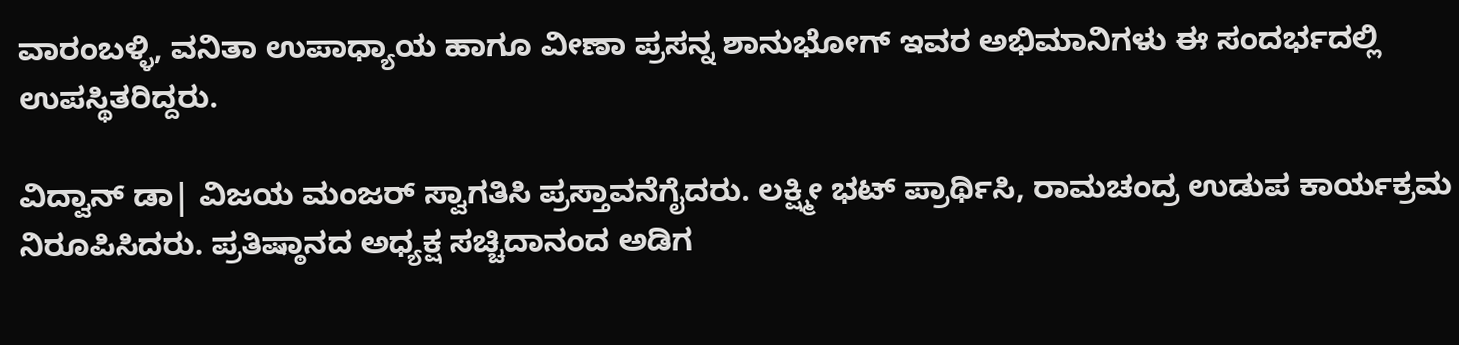ವಾರಂಬಳ್ಳಿ, ವನಿತಾ ಉಪಾಧ್ಯಾಯ ಹಾಗೂ ವೀಣಾ ಪ್ರಸನ್ನ ಶಾನುಭೋಗ್ ಇವರ ಅಭಿಮಾನಿಗಳು ಈ ಸಂದರ್ಭದಲ್ಲಿ ಉಪಸ್ಥಿತರಿದ್ದರು.

ವಿದ್ವಾನ್ ಡಾ| ವಿಜಯ ಮಂಜರ್ ಸ್ವಾಗತಿಸಿ ಪ್ರಸ್ತಾವನೆಗೈದರು. ಲಕ್ಷ್ಮೀ ಭಟ್ ಪ್ರಾರ್ಥಿಸಿ, ರಾಮಚಂದ್ರ ಉಡುಪ ಕಾರ್ಯಕ್ರಮ ನಿರೂಪಿಸಿದರು. ಪ್ರತಿಷ್ಠಾನದ ಅಧ್ಯಕ್ಷ ಸಚ್ಚಿದಾನಂದ ಅಡಿಗ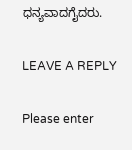ಧನ್ಯವಾದಗೈದರು.

LEAVE A REPLY

Please enter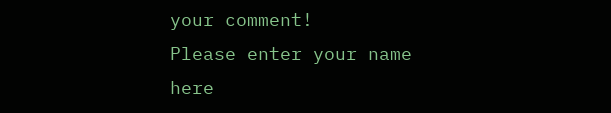your comment!
Please enter your name here